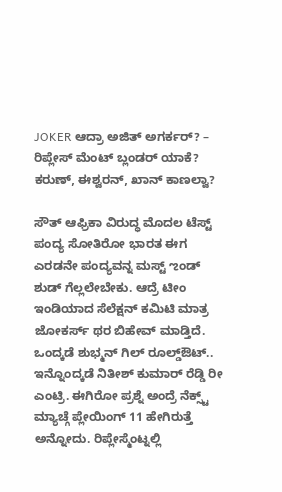JOKER ಆದ್ರಾ ಅಜಿತ್ ಅಗರ್ಕರ್? – ರಿಪ್ಲೇಸ್ ಮೆಂಟ್ ಬ್ಲಂಡರ್ ಯಾಕೆ?
ಕರುಣ್, ಈಶ್ವರನ್, ಖಾನ್ ಕಾಣಲ್ವಾ?

ಸೌತ್ ಆಫ್ರಿಕಾ ವಿರುದ್ಧ ಮೊದಲ ಟೆಸ್ಟ್ ಪಂದ್ಯ ಸೋತಿರೋ ಭಾರತ ಈಗ ಎರಡನೇ ಪಂದ್ಯವನ್ನ ಮಸ್ಟ್ ಌಂಡ್ ಶುಡ್ ಗೆಲ್ಲಲೇಬೇಕು. ಆದ್ರೆ ಟೀಂ ಇಂಡಿಯಾದ ಸೆಲೆಕ್ಷನ್ ಕಮಿಟಿ ಮಾತ್ರ ಜೋಕರ್ಸ್ ಥರ ಬಿಹೇವ್ ಮಾಡ್ತಿದೆ. ಒಂದ್ಕಡೆ ಶುಭ್ಮನ್ ಗಿಲ್ ರೂಲ್ಡ್ಔಟ್.. ಇನ್ನೊಂದ್ಕಡೆ ನಿತೀಶ್ ಕುಮಾರ್ ರೆಡ್ಡಿ ರೀ ಎಂಟ್ರಿ. ಈಗಿರೋ ಪ್ರಶ್ನೆ ಅಂದ್ರೆ ನೆಕ್ಸ್ಟ್ ಮ್ಯಾಚ್ಗೆ ಪ್ಲೇಯಿಂಗ್ 11 ಹೇಗಿರುತ್ತೆ ಅನ್ನೋದು. ರಿಪ್ಲೇಸ್ಮೆಂಟ್ನಲ್ಲಿ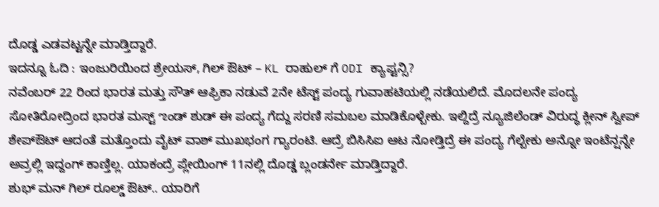ದೊಡ್ಡ ಎಡವಟ್ಟನ್ನೇ ಮಾಡ್ತಿದ್ದಾರೆ.
ಇದನ್ನೂ ಓದಿ : ಇಂಜುರಿಯಿಂದ ಶ್ರೇಯಸ್, ಗಿಲ್ ಔಟ್ – KL ರಾಹುಲ್ ಗೆ ODI ಕ್ಯಾಪ್ಟನ್ಸಿ?
ನವೆಂಬರ್ 22 ರಿಂದ ಭಾರತ ಮತ್ತು ಸೌತ್ ಆಫ್ರಿಕಾ ನಡುವೆ 2ನೇ ಟೆಸ್ಟ್ ಪಂದ್ಯ ಗುವಾಹಟಿಯಲ್ಲಿ ನಡೆಯಲಿದೆ. ಮೊದಲನೇ ಪಂದ್ಯ ಸೋತಿರೋದ್ರಿಂದ ಭಾರತ ಮಸ್ಟ್ ಌಂಡ್ ಶುಡ್ ಈ ಪಂದ್ಯ ಗೆದ್ದು ಸರಣಿ ಸಮಬಲ ಮಾಡಿಕೊಳ್ಬೇಕು. ಇಲ್ದಿದ್ರೆ ನ್ಯೂಜಿಲೆಂಡ್ ವಿರುದ್ಧ ಕ್ಲೀನ್ ಸ್ವೀಪ್ ಶೇಪ್ಔಟ್ ಆದಂತೆ ಮತ್ತೊಂದು ವೈಟ್ ವಾಶ್ ಮುಖಭಂಗ ಗ್ಯಾರಂಟಿ. ಆದ್ರೆ ಬಿಸಿಸಿಐ ಆಟ ನೋಡ್ತಿದ್ರೆ ಈ ಪಂದ್ಯ ಗೆಲ್ಬೇಕು ಅನ್ನೋ ಇಂಟೆನ್ಷನ್ನೇ ಅವ್ರಲ್ಲಿ ಇದ್ದಂಗ್ ಕಾಣ್ತಿಲ್ಲ. ಯಾಕಂದ್ರೆ ಪ್ಲೇಯಿಂಗ್ 11ನಲ್ಲಿ ದೊಡ್ಡ ಬ್ಲಂಡರ್ನೇ ಮಾಡ್ತಿದ್ದಾರೆ.
ಶುಭ್ ಮನ್ ಗಿಲ್ ರೂಲ್ಡ್ ಔಟ್.. ಯಾರಿಗೆ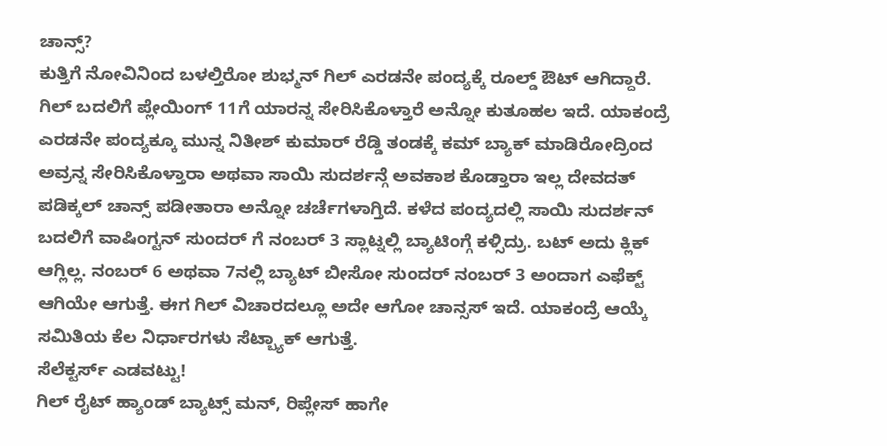ಚಾನ್ಸ್?
ಕುತ್ತಿಗೆ ನೋವಿನಿಂದ ಬಳಲ್ತಿರೋ ಶುಭ್ಮನ್ ಗಿಲ್ ಎರಡನೇ ಪಂದ್ಯಕ್ಕೆ ರೂಲ್ಡ್ ಔಟ್ ಆಗಿದ್ದಾರೆ. ಗಿಲ್ ಬದಲಿಗೆ ಪ್ಲೇಯಿಂಗ್ 11ಗೆ ಯಾರನ್ನ ಸೇರಿಸಿಕೊಳ್ತಾರೆ ಅನ್ನೋ ಕುತೂಹಲ ಇದೆ. ಯಾಕಂದ್ರೆ ಎರಡನೇ ಪಂದ್ಯಕ್ಕೂ ಮುನ್ನ ನಿತೀಶ್ ಕುಮಾರ್ ರೆಡ್ಡಿ ತಂಡಕ್ಕೆ ಕಮ್ ಬ್ಯಾಕ್ ಮಾಡಿರೋದ್ರಿಂದ ಅವ್ರನ್ನ ಸೇರಿಸಿಕೊಳ್ತಾರಾ ಅಥವಾ ಸಾಯಿ ಸುದರ್ಶನ್ಗೆ ಅವಕಾಶ ಕೊಡ್ತಾರಾ ಇಲ್ಲ ದೇವದತ್ ಪಡಿಕ್ಕಲ್ ಚಾನ್ಸ್ ಪಡೀತಾರಾ ಅನ್ನೋ ಚರ್ಚೆಗಳಾಗ್ತಿದೆ. ಕಳೆದ ಪಂದ್ಯದಲ್ಲಿ ಸಾಯಿ ಸುದರ್ಶನ್ ಬದಲಿಗೆ ವಾಷಿಂಗ್ಟನ್ ಸುಂದರ್ ಗೆ ನಂಬರ್ 3 ಸ್ಲಾಟ್ನಲ್ಲಿ ಬ್ಯಾಟಿಂಗ್ಗೆ ಕಳ್ಸಿದ್ರು. ಬಟ್ ಅದು ಕ್ಲಿಕ್ ಆಗ್ಲಿಲ್ಲ. ನಂಬರ್ 6 ಅಥವಾ 7ನಲ್ಲಿ ಬ್ಯಾಟ್ ಬೀಸೋ ಸುಂದರ್ ನಂಬರ್ 3 ಅಂದಾಗ ಎಫೆಕ್ಟ್ ಆಗಿಯೇ ಆಗುತ್ತೆ. ಈಗ ಗಿಲ್ ವಿಚಾರದಲ್ಲೂ ಅದೇ ಆಗೋ ಚಾನ್ಸಸ್ ಇದೆ. ಯಾಕಂದ್ರೆ ಆಯ್ಕೆ ಸಮಿತಿಯ ಕೆಲ ನಿರ್ಧಾರಗಳು ಸೆಟ್ಬ್ಯಾಕ್ ಆಗುತ್ತೆ.
ಸೆಲೆಕ್ಟರ್ಸ್ ಎಡವಟ್ಟು!
ಗಿಲ್ ರೈಟ್ ಹ್ಯಾಂಡ್ ಬ್ಯಾಟ್ಸ್ ಮನ್, ರಿಪ್ಲೇಸ್ ಹಾಗೇ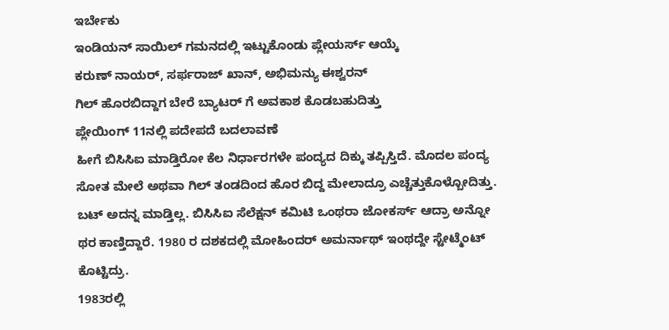ಇರ್ಬೇಕು
ಇಂಡಿಯನ್ ಸಾಯಿಲ್ ಗಮನದಲ್ಲಿ ಇಟ್ಟುಕೊಂಡು ಪ್ಲೇಯರ್ಸ್ ಆಯ್ಕೆ
ಕರುಣ್ ನಾಯರ್, ಸರ್ಫರಾಜ್ ಖಾನ್, ಅಭಿಮನ್ಯು ಈಶ್ವರನ್
ಗಿಲ್ ಹೊರಬಿದ್ದಾಗ ಬೇರೆ ಬ್ಯಾಟರ್ ಗೆ ಅವಕಾಶ ಕೊಡಬಹುದಿತ್ತು
ಪ್ಲೇಯಿಂಗ್ 11ನಲ್ಲಿ ಪದೇಪದೆ ಬದಲಾವಣೆ
ಹೀಗೆ ಬಿಸಿಸಿಐ ಮಾಡ್ತಿರೋ ಕೆಲ ನಿರ್ಧಾರಗಳೇ ಪಂದ್ಯದ ದಿಕ್ಕು ತಪ್ಪಿಸ್ತಿದೆ. ಮೊದಲ ಪಂದ್ಯ ಸೋತ ಮೇಲೆ ಅಥವಾ ಗಿಲ್ ತಂಡದಿಂದ ಹೊರ ಬಿದ್ದ ಮೇಲಾದ್ರೂ ಎಚ್ಚೆತ್ತುಕೊಳ್ಬೋದಿತ್ತು. ಬಟ್ ಅದನ್ನ ಮಾಡ್ತಿಲ್ಲ. ಬಿಸಿಸಿಐ ಸೆಲೆಕ್ಷನ್ ಕಮಿಟಿ ಒಂಥರಾ ಜೋಕರ್ಸ್ ಆದ್ರಾ ಅನ್ನೋ ಥರ ಕಾಣ್ತಿದ್ದಾರೆ. 1980 ರ ದಶಕದಲ್ಲಿ ಮೋಹಿಂದರ್ ಅಮರ್ನಾಥ್ ಇಂಥದ್ದೇ ಸ್ಟೇಟ್ಮೆಂಟ್ ಕೊಟ್ಟಿದ್ರು.
1983ರಲ್ಲಿ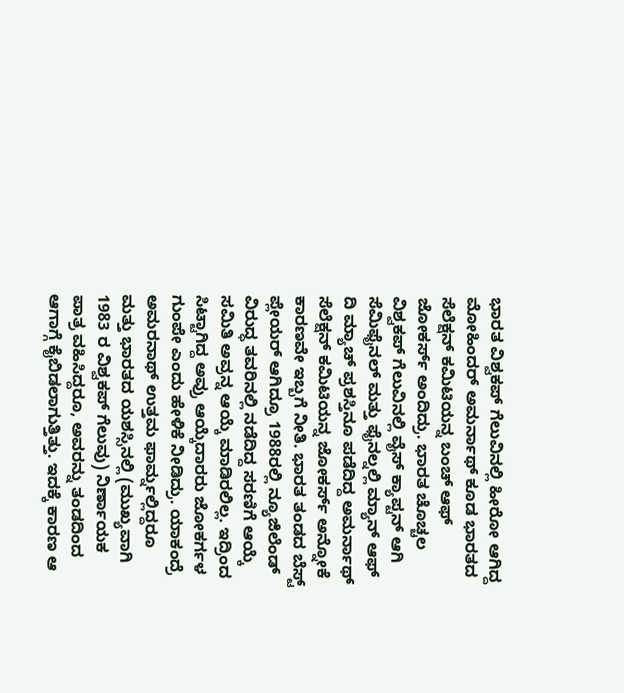ಭಾರತ ವಿಶ್ವಕಪ್ ಗೆಲುವಿನಲ್ಲಿ ಹೀರೋ ಆಗಿದ್ದ ಮೋಹಿಂದರ್ ಅಮರ್ನಾಥ್ ಕೂಡ ಭಾರತದ ಸೆಲೆಕ್ಷನ್ ಕಮಿಟಿಯನ್ನ ಬಂಚ್ ಆಫ್ ಜೋಕರ್ಸ್ ಅಂದಿದ್ರು. ಭಾರತ ಚೊಚ್ಚಲ ವಿಶ್ವಕಪ್ ಗೆಲುವಿನಲ್ಲಿ ವೈಸ್ ಕ್ಯಾಪ್ಟನ್ ಆಗಿ ಸೆಮಿಫೈನಲ್ ಮತ್ತು ಫೈನಲ್ನಲ್ಲಿ ಮ್ಯಾನ್ ಆಫ್ ದಿ ಮ್ಯಾಚ್ ಪ್ರಶಸ್ತಿನೂ ಪಡೆದಿದ್ದ ಅಮರ್ನಾಥ್ ಸೆಲೆಕ್ಷನ್ ಕಮಿಟಿಯನ್ನ ಜೋಕರ್ಸ್ ಅನ್ನೋಕೆ ಕಾರಣವೇ ಇಬ್ಬಗೆ ನೀತಿ. ಭಾರತ ತಂಡದ ಬೆಸ್ಟ್ ಪ್ಲೇಯರ್ ಆಗಿದ್ರೂ 1988ರಲ್ಲಿ ನ್ಯೂಜಿಲೆಂಡ್ ವಿರುದ್ಧ ತವರಿನಲ್ಲಿ ನಡೆದಿದ್ದ ಸರಣಿಗೆ ಆಯ್ಕೆ ಸಮಿತಿ ಅವ್ರನ್ನ ಆಯ್ಕೆ ಮಾಡಿರಲಿಲ್ಲ. ಇದ್ರಿಂದ ಸಿಟ್ಟಾಗಿದ್ದ ಅವ್ರು ಆಯ್ಕೆದಾರರು ಜೋಕರ್ಗಳ ಗುಂಪೇ ಎಂದು ಹೇಳಿಕೆ ನೀಡಿದ್ರು. ಯಾಕಂದ್ರೆ ಅಮರನಾಥ್ ಉತ್ತಮ ಫಾರ್ಮ್ನಲ್ಲಿದ್ದರೂ ಮತ್ತು ಭಾರತದ ಯಶಸ್ಸಿನಲ್ಲಿ (ಮುಖ್ಯವಾಗಿ 1983 ರ ವಿಶ್ವಕಪ್ ಗೆಲುವು) ನಿರ್ಣಾಯಕ ಪಾತ್ರ ವಹಿಸಿದ್ದರೂ, ಅವರನ್ನು ತಂಡದಿಂದ ಆಗಾಗ್ಗೆ ಕೈಬಿಡಲಾಗುತ್ತಿತ್ತು. ಇದಕ್ಕೆ ಕಾರಣ ಆ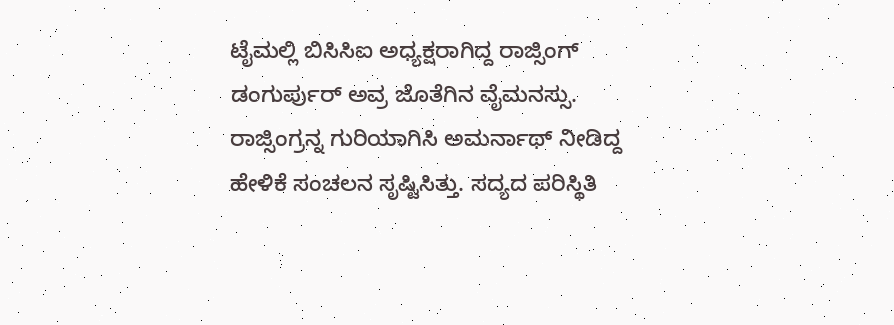ಟೈಮಲ್ಲಿ ಬಿಸಿಸಿಐ ಅಧ್ಯಕ್ಷರಾಗಿದ್ದ ರಾಜ್ಸಿಂಗ್ ಡಂಗುರ್ಪುರ್ ಅವ್ರ ಜೊತೆಗಿನ ವೈಮನಸ್ಸು. ರಾಜ್ಸಿಂಗ್ರನ್ನ ಗುರಿಯಾಗಿಸಿ ಅಮರ್ನಾಥ್ ನೀಡಿದ್ದ ಹೇಳಿಕೆ ಸಂಚಲನ ಸೃಷ್ಟಿಸಿತ್ತು. ಸದ್ಯದ ಪರಿಸ್ಥಿತಿ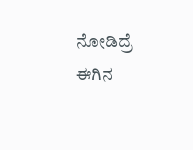ನೋಡಿದ್ರೆ ಈಗಿನ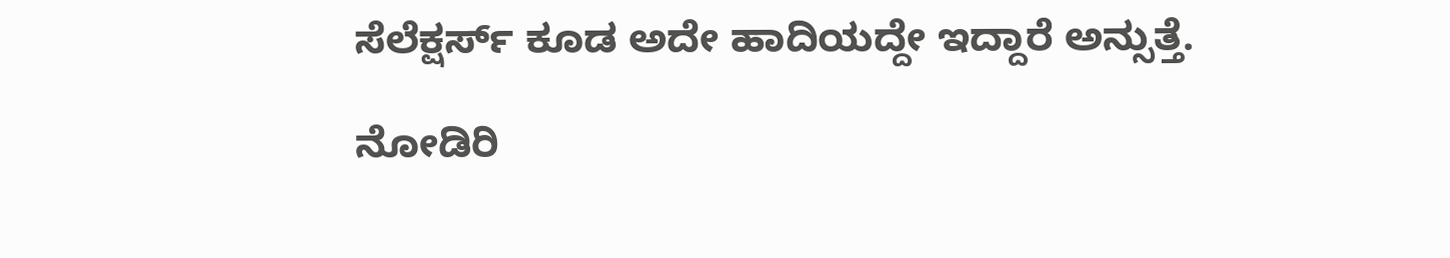ಸೆಲೆಕ್ಷರ್ಸ್ ಕೂಡ ಅದೇ ಹಾದಿಯದ್ದೇ ಇದ್ದಾರೆ ಅನ್ಸುತ್ತೆ.

ನೋಡಿರಿ